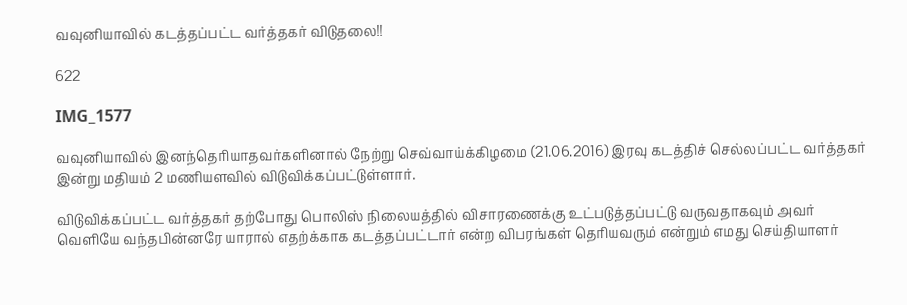வவுனியாவில் கடத்தப்பட்ட வர்த்தகர் விடுதலை!!

622

IMG_1577

வவுனியாவில் இனந்தெரியாதவர்களினால் நேற்று செவ்வாய்க்கிழமை (21.06.2016) இரவு கடத்திச் செல்லப்பட்ட வர்த்தகர் இன்று மதியம் 2 மணியளவில் விடுவிக்கப்பட்டுள்ளார்.

விடுவிக்கப்பட்ட வர்த்தகர் தற்போது பொலிஸ் நிலையத்தில் விசாரணைக்கு உட்படுத்தப்பட்டு வருவதாகவும் அவர் வெளியே வந்தபின்னரே யாரால் எதற்க்காக கடத்தப்பட்டார் என்ற விபரங்கள் தெரியவரும் என்றும் எமது செய்தியாளர்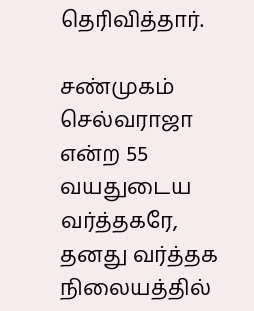தெரிவித்தார்.

சண்முகம் செல்வராஜா என்ற 55 வயதுடைய வர்த்தகரே, தனது வர்த்தக நிலையத்தில்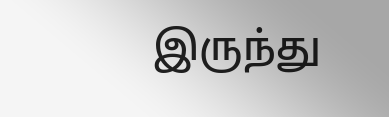இருந்து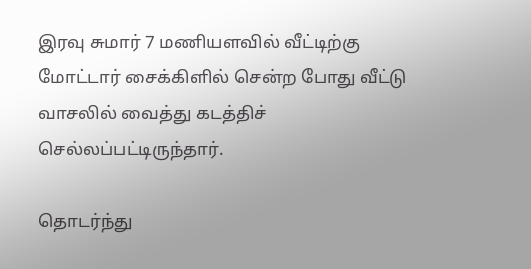இரவு சுமார் 7 மணியளவில் வீட்டிற்கு மோட்டார் சைக்கிளில் சென்ற போது வீட்டு வாசலில் வைத்து கடத்திச் செல்லப்பட்டிருந்தார்.

தொடர்ந்து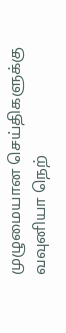முழுமையான செய்திகளுக்கு வவுனியா நெற்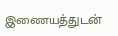இணையத்துடன்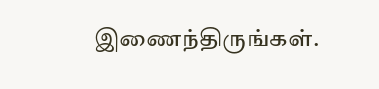இணைந்திருங்கள்.